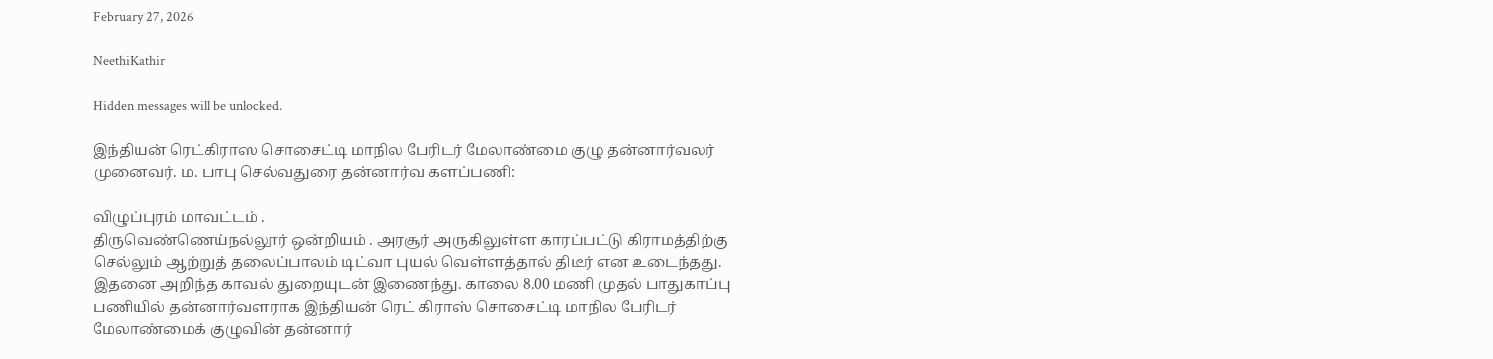February 27, 2026

NeethiKathir

Hidden messages will be unlocked.

இந்தியன் ரெட்கிராஸ சொசைட்டி மாநில பேரிடர் மேலாண்மை குழு தன்னார்வலர் முனைவர். ம. பாபு செல்வதுரை தன்னார்வ களப்பணி:

விழுப்புரம் மாவட்டம் .
திருவெண்ணெய்நல்லூர் ஒன்றியம் . அரசூர் அருகிலுள்ள காரப்பட்டு கிராமத்திற்கு செல்லும் ஆற்றுத் தலைப்பாலம் டிட்வா புயல் வெள்ளத்தால் திடீர் என உடைந்தது. இதனை அறிந்த காவல் துறையுடன் இணைந்து. காலை 8.00 மணி முதல் பாதுகாப்பு பணியில் தன்னார்வளராக இந்தியன் ரெட் கிராஸ் சொசைட்டி மாநில பேரிடர் மேலாண்மைக் குழுவின் தன்னார்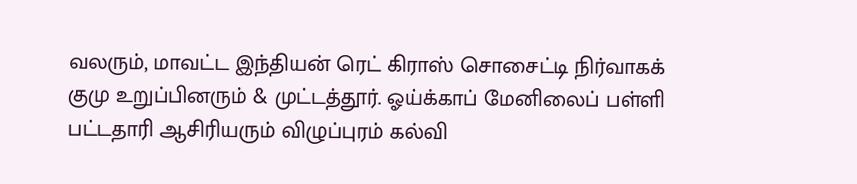வலரும், மாவட்ட இந்தியன் ரெட் கிராஸ் சொசைட்டி நிர்வாகக் குமு உறுப்பினரும் & முட்டத்தூர். ஓய்க்காப் மேனிலைப் பள்ளி பட்டதாரி ஆசிரியரும் விழுப்புரம் கல்வி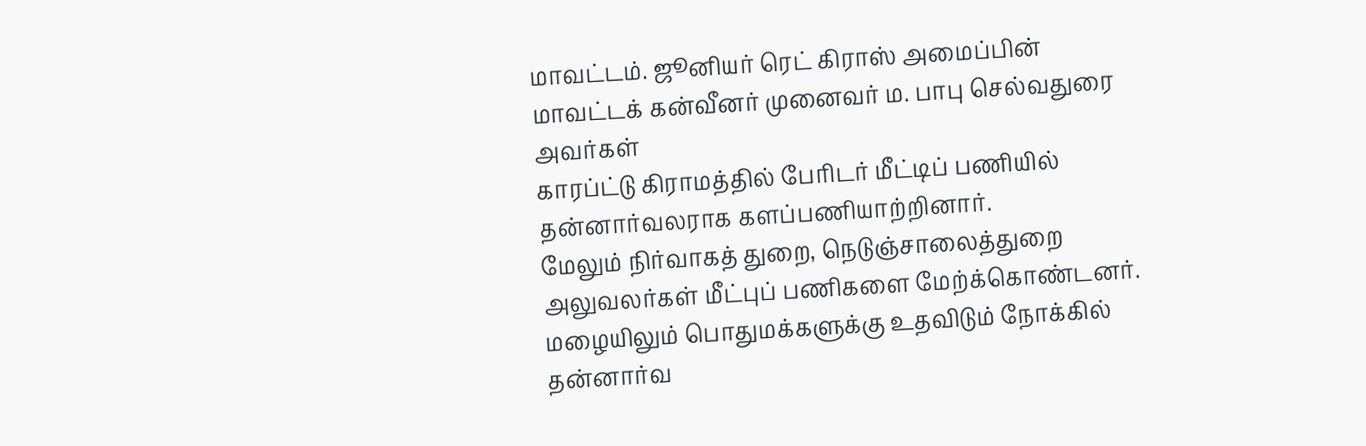மாவட்டம். ஜூனியர் ரெட் கிராஸ் அமைப்பின் மாவட்டக் கன்வீனர் முனைவர் ம. பாபு செல்வதுரை அவர்கள்
காரப்ட்டு கிராமத்தில் பேரிடர் மீட்டிப் பணியில் தன்னார்வலராக களப்பணியாற்றினார்.
மேலும் நிர்வாகத் துறை, நெடுஞ்சாலைத்துறை அலுவலர்கள் மீட்புப் பணிகளை மேற்க்கொண்டனர். மழையிலும் பொதுமக்களுக்கு உதவிடும் நோக்கில் தன்னார்வ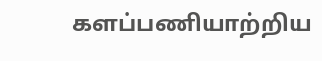களப்பணியாற்றிய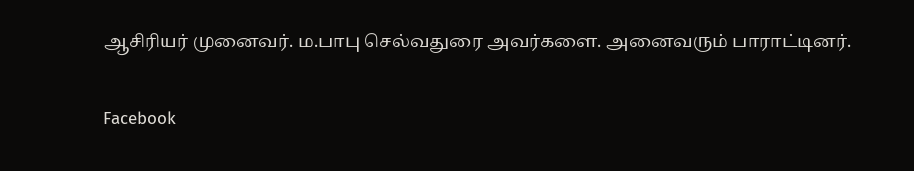ஆசிரியர் முனைவர். ம.பாபு செல்வதுரை அவர்களை. அனைவரும் பாராட்டினர்.

Facebook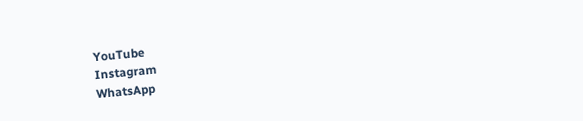YouTube
Instagram
WhatsApp